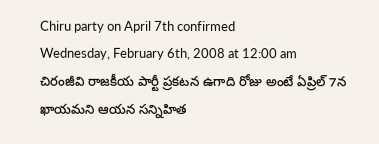Chiru party on April 7th confirmed
Wednesday, February 6th, 2008 at 12:00 am
చిరంజీవి రాజకీయ పార్టీ ప్రకటన ఉగాది రోజు అంటే ఏప్రిల్ 7న ఖాయమని ఆయన సన్నిహిత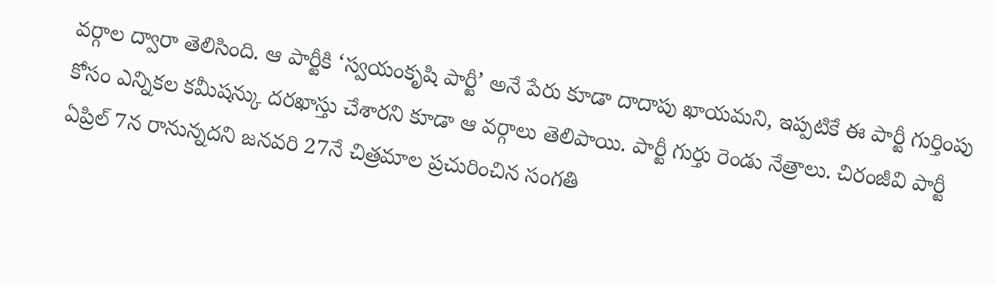వర్గాల ద్వారా తెలిసింది. ఆ పార్టీకి ‘స్వయంకృషి పార్టీ’ అనే పేరు కూడా దాదాపు ఖాయమని, ఇప్పటికే ఈ పార్టీ గుర్తింపు కోసం ఎన్నికల కమీషన్కు దరఖాస్తు చేశారని కూడా ఆ వర్గాలు తెలిపాయి. పార్టీ గుర్తు రెండు నేత్రాలు. చిరంజీవి పార్టీ ఏప్రిల్ 7న రానున్నదని జనవరి 27నే చిత్రమాల ప్రచురించిన సంగతి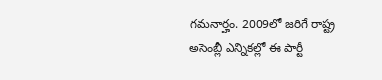గమనార్హం. 2009లో జరిగే రాష్ట్ర అసెంబ్లీ ఎన్నికల్లో ఈ పార్టీ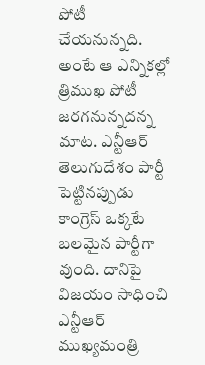పోటీ చేయనున్నది. అంటే ఆ ఎన్నికల్లో త్రిముఖ పోటీ జరగనున్నదన్న మాట. ఎన్టీఆర్ తెలుగుదేశం పార్టీ పెట్టినప్పుడు కాంగ్రెస్ ఒక్కటే బలమైన పార్టీగా వుంది. దానిపై విజయం సాధించి ఎన్టీఆర్ ముఖ్యమంత్రి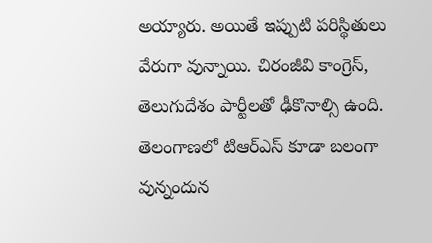అయ్యారు. అయితే ఇప్పుటి పరిస్థితులు వేరుగా వున్నాయి. చిరంజీవి కాంగ్రెస్, తెలుగుదేశం పార్టీలతో ఢీకొనాల్సి ఉంది. తెలంగాణలో టిఆర్ఎస్ కూడా బలంగా వున్నందున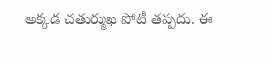అక్కడ చతుర్ముఖ పోటీ తప్పదు. ఈ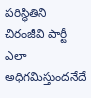పరిస్థితిని చిరంజీవి పార్టీ ఎలా అధిగమిస్తుందనేదే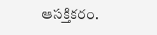ఆసక్తికరం.